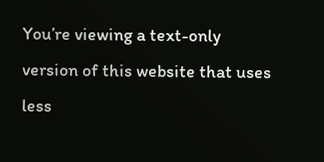You’re viewing a text-only version of this website that uses less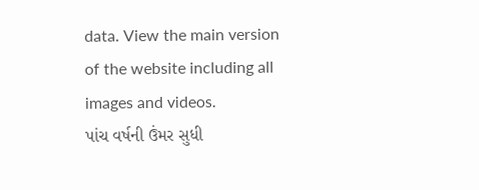data. View the main version of the website including all images and videos.
પાંચ વર્ષની ઉંમર સુધી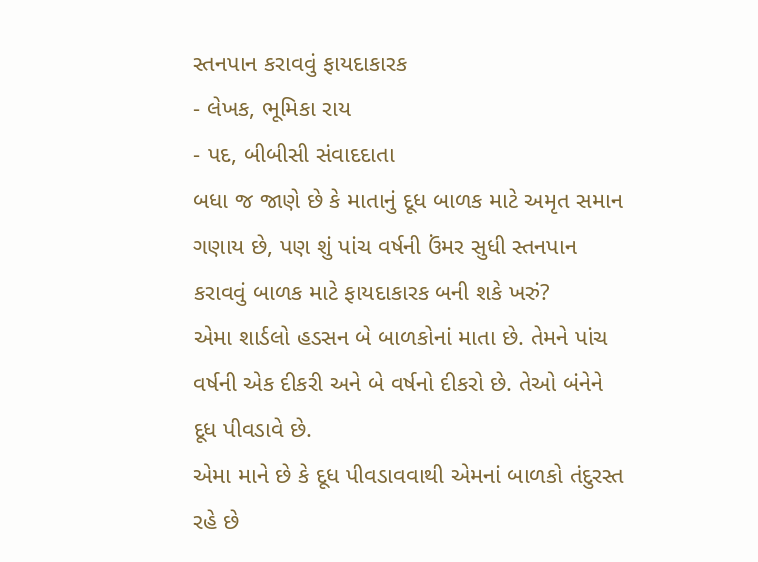સ્તનપાન કરાવવું ફાયદાકારક
- લેખક, ભૂમિકા રાય
- પદ, બીબીસી સંવાદદાતા
બધા જ જાણે છે કે માતાનું દૂધ બાળક માટે અમૃત સમાન ગણાય છે, પણ શું પાંચ વર્ષની ઉંમર સુધી સ્તનપાન કરાવવું બાળક માટે ફાયદાકારક બની શકે ખરું?
એમા શાર્ડલો હડસન બે બાળકોનાં માતા છે. તેમને પાંચ વર્ષની એક દીકરી અને બે વર્ષનો દીકરો છે. તેઓ બંનેને દૂધ પીવડાવે છે.
એમા માને છે કે દૂધ પીવડાવવાથી એમનાં બાળકો તંદુરસ્ત રહે છે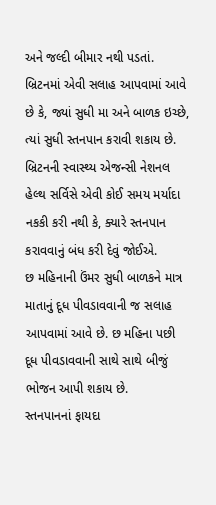અને જલ્દી બીમાર નથી પડતાં.
બ્રિટનમાં એવી સલાહ આપવામાં આવે છે કે, જ્યાં સુધી મા અને બાળક ઇચ્છે, ત્યાં સુધી સ્તનપાન કરાવી શકાય છે.
બ્રિટનની સ્વાસ્થ્ય એજન્સી નેશનલ હેલ્થ સર્વિસે એવી કોઈ સમય મર્યાદા નકકી કરી નથી કે, ક્યારે સ્તનપાન કરાવવાનું બંધ કરી દેવું જોઈએ.
છ મહિનાની ઉંમર સુધી બાળકને માત્ર માતાનું દૂધ પીવડાવવાની જ સલાહ આપવામાં આવે છે. છ મહિના પછી દૂધ પીવડાવવાની સાથે સાથે બીજું ભોજન આપી શકાય છે.
સ્તનપાનનાં ફાયદા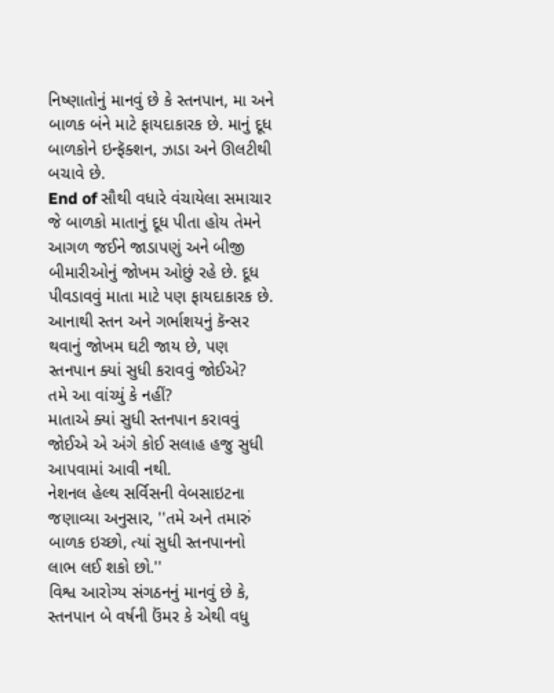નિષ્ણાતોનું માનવું છે કે સ્તનપાન, મા અને બાળક બંને માટે ફાયદાકારક છે. માનું દૂધ બાળકોને ઇન્ફૅક્શન, ઝાડા અને ઊલટીથી બચાવે છે.
End of સૌથી વધારે વંચાયેલા સમાચાર
જે બાળકો માતાનું દૂધ પીતા હોય તેમને આગળ જઈને જાડાપણું અને બીજી બીમારીઓનું જોખમ ઓછું રહે છે. દૂધ પીવડાવવું માતા માટે પણ ફાયદાકારક છે.
આનાથી સ્તન અને ગર્ભાશયનું કૅન્સર થવાનું જોખમ ઘટી જાય છે, પણ સ્તનપાન ક્યાં સુધી કરાવવું જોઈએ?
તમે આ વાંચ્યું કે નહીં?
માતાએ ક્યાં સુધી સ્તનપાન કરાવવું જોઈએ એ અંગે કોઈ સલાહ હજુ સુધી આપવામાં આવી નથી.
નેશનલ હેલ્થ સર્વિસની વેબસાઇટના જણાવ્યા અનુસાર, ''તમે અને તમારું બાળક ઇચ્છો, ત્યાં સુધી સ્તનપાનનો લાભ લઈ શકો છો.''
વિશ્વ આરોગ્ય સંગઠનનું માનવું છે કે, સ્તનપાન બે વર્ષની ઉંમર કે એથી વધુ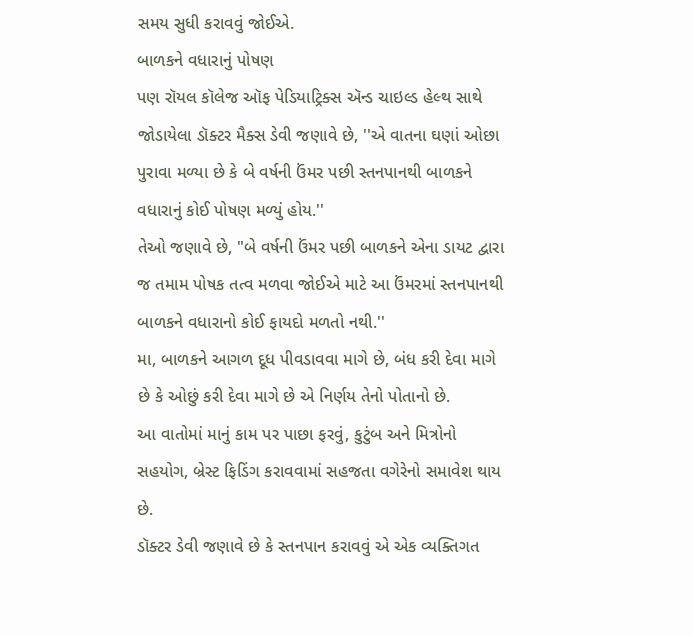સમય સુધી કરાવવું જોઈએ.
બાળકને વધારાનું પોષણ
પણ રૉયલ કૉલેજ ઑફ પેડિયાટ્રિક્સ ઍન્ડ ચાઇલ્ડ હેલ્થ સાથે જોડાયેલા ડૉક્ટર મૈક્સ ડેવી જણાવે છે, ''એ વાતના ઘણાં ઓછા પુરાવા મળ્યા છે કે બે વર્ષની ઉંમર પછી સ્તનપાનથી બાળકને વધારાનું કોઈ પોષણ મળ્યું હોય.''
તેઓ જણાવે છે, "બે વર્ષની ઉંમર પછી બાળકને એના ડાયટ દ્વારા જ તમામ પોષક તત્વ મળવા જોઈએ માટે આ ઉંમરમાં સ્તનપાનથી બાળકને વધારાનો કોઈ ફાયદો મળતો નથી.''
મા, બાળકને આગળ દૂધ પીવડાવવા માગે છે, બંધ કરી દેવા માગે છે કે ઓછું કરી દેવા માગે છે એ નિર્ણય તેનો પોતાનો છે.
આ વાતોમાં માનું કામ પર પાછા ફરવું, કુટુંબ અને મિત્રોનો સહયોગ, બ્રેસ્ટ ફિડિંગ કરાવવામાં સહજતા વગેરેનો સમાવેશ થાય છે.
ડૉક્ટર ડેવી જણાવે છે કે સ્તનપાન કરાવવું એ એક વ્યક્તિગત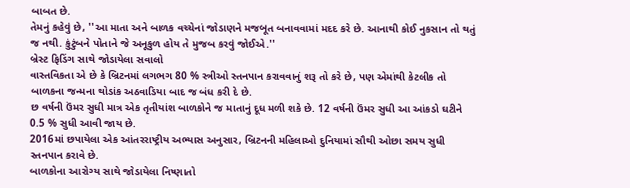બાબત છે.
તેમનું કહેવું છે, ''આ માતા અને બાળક વચ્ચેનાં જોડાણને મજબૂત બનાવવામાં મદદ કરે છે. આનાથી કોઈ નુકસાન તો થતું જ નથી. કુંટુંબને પોતાને જે અનૂકુળ હોય તે મુજબ કરવું જોઈએ.''
બ્રેસ્ટ ફિડિંગ સાથે જોડાયેલા સવાલો
વાસ્તવિકતા એ છે કે બ્રિટનમાં લગભગ 80 % સ્ત્રીઓ સ્તનપાન કરાવવાનું શરૂ તો કરે છે, પણ એમાંથી કેટલીક તો બાળકના જન્મના થોડાંક અઠવાડિયા બાદ જ બંધ કરી દે છે.
છ વર્ષની ઉંમર સુધી માત્ર એક તૃતીયાંશ બાળકોને જ માતાનું દૂધ મળી શકે છે. 12 વર્ષની ઉંમર સુધી આ આંકડો ઘટીને 0.5 % સુધી આવી જાય છે.
2016માં છપાયેલા એક આંતરરાષ્ટ્રીય અભ્યાસ અનુસાર, બ્રિટનની મહિલાઓ દુનિયામાં સૌથી ઓછા સમય સુધી સ્તનપાન કરાવે છે.
બાળકોના આરોગ્ય સાથે જોડાયેલા નિષ્ણાતો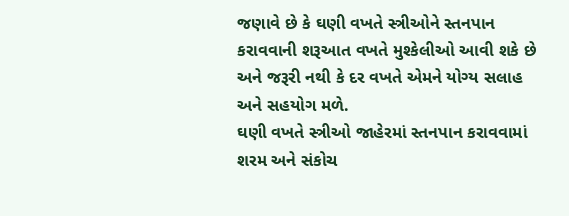જણાવે છે કે ઘણી વખતે સ્ત્રીઓને સ્તનપાન કરાવવાની શરૂઆત વખતે મુશ્કેલીઓ આવી શકે છે અને જરૂરી નથી કે દર વખતે એમને યોગ્ય સલાહ અને સહયોગ મળે.
ઘણી વખતે સ્ત્રીઓ જાહેરમાં સ્તનપાન કરાવવામાં શરમ અને સંકોચ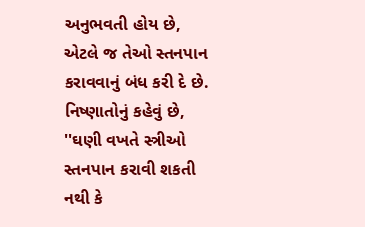અનુભવતી હોય છે, એટલે જ તેઓ સ્તનપાન કરાવવાનું બંધ કરી દે છે.
નિષ્ણાતોનું કહેવું છે, ''ઘણી વખતે સ્ત્રીઓ સ્તનપાન કરાવી શકતી નથી કે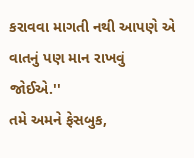કરાવવા માગતી નથી આપણે એ વાતનું પણ માન રાખવું જોઈએ.''
તમે અમને ફેસબુક,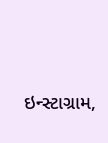ઇન્સ્ટાગ્રામ,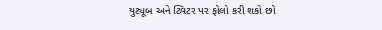યુટ્યૂબ અને ટ્વિટર પર ફોલો કરી શકો છો